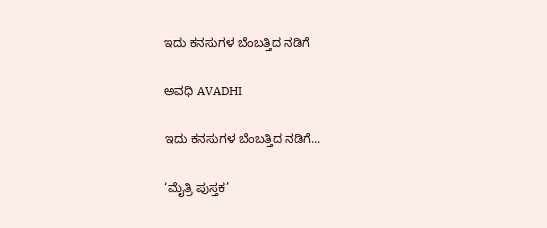ಇದು ಕನಸುಗಳ ಬೆಂಬತ್ತಿದ ನಡಿಗೆ‍

ಅವಧಿ AVADHI

ಇದು ಕನಸುಗಳ ಬೆಂಬತ್ತಿದ ನಡಿಗೆ...

‘ಮೈತ್ರಿ ಪುಸ್ತಕ’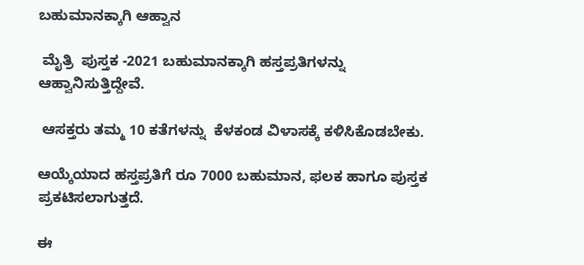ಬಹುಮಾನಕ್ಕಾಗಿ ಆಹ್ವಾನ

 ಮೈತ್ರಿ  ಪುಸ್ತಕ -2021 ಬಹುಮಾನಕ್ಕಾಗಿ ಹಸ್ತಪ್ರತಿಗಳನ್ನು ಆಹ್ವಾನಿಸುತ್ತಿದ್ದೇವೆ.

 ಆಸಕ್ತರು ತಮ್ಮ 10 ಕತೆಗಳನ್ನು  ಕೆಳಕಂಡ ವಿಳಾಸಕ್ಕೆ ಕಳಿಸಿಕೊಡಬೇಕು.

ಆಯ್ಕೆಯಾದ ಹಸ್ತಪ್ರತಿಗೆ ರೂ 7000 ಬಹುಮಾನ, ಫಲಕ ಹಾಗೂ ಪುಸ್ತಕ ಪ್ರಕಟಿಸಲಾಗುತ್ತದೆ.

ಈ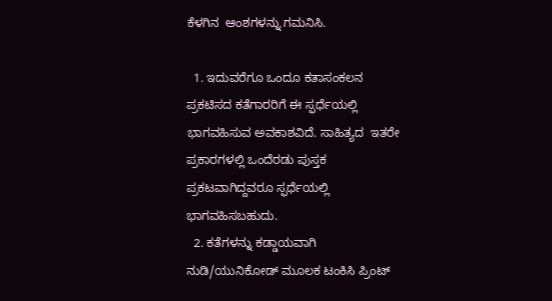ಕೆಳಗಿನ  ಆಂಶಗಳನ್ನು ಗಮನಿಸಿ.

  1. ಇದುವರೆಗೂ ಒಂದೂ ಕತಾಸಂಕಲನ ಪ್ರಕಟಿಸದ ಕತೆಗಾರರಿಗೆ ಈ ಸ್ಫರ್ಧೆಯಲ್ಲಿ ಭಾಗವಹಿಸುವ ಅವಕಾಶವಿದೆ. ಸಾಹಿತ್ಯದ  ಇತರೇ ಪ್ರಕಾರಗಳಲ್ಲಿ ಒಂದೆರಡು ಪುಸ್ತಕ ಪ್ರಕಟವಾಗಿದ್ದವರೂ ಸ್ಫರ್ಧೆಯಲ್ಲಿ ಭಾಗವಹಿಸಬಹುದು.
  2. ಕತೆಗಳನ್ನು ಕಡ್ಡಾಯವಾಗಿ ನುಡಿ/ಯುನಿಕೋಡ್ ಮೂಲಕ ಟಂಕಿಸಿ ಪ್ರಿಂಟ್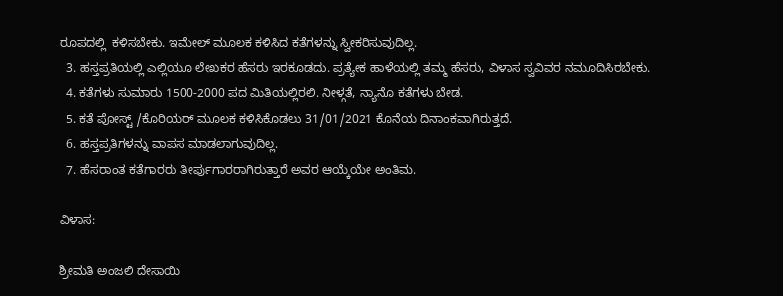ರೂಪದಲ್ಲಿ  ಕಳಿಸಬೇಕು. ಇಮೇಲ್ ಮೂಲಕ ಕಳಿಸಿದ ಕತೆಗಳನ್ನು ಸ್ವೀಕರಿಸುವುದಿಲ್ಲ.
  3. ಹಸ್ತಪ್ರತಿಯಲ್ಲಿ ಎಲ್ಲಿಯೂ ಲೇಖಕರ ಹೆಸರು ಇರಕೂಡದು. ಪ್ರತ್ಯೇಕ ಹಾಳೆಯಲ್ಲಿ ತಮ್ಮ ಹೆಸರು, ವಿಳಾಸ ಸ್ವವಿವರ ನಮೂದಿಸಿರಬೇಕು.
  4. ಕತೆಗಳು ಸುಮಾರು 1500-2000 ಪದ ಮಿತಿಯಲ್ಲಿರಲಿ. ನೀಳ್ಗತೆ, ನ್ಯಾನೊ ಕತೆಗಳು ಬೇಡ.
  5. ಕತೆ ಪೋಸ್ಟ್ /ಕೊರಿಯರ್ ಮೂಲಕ ಕಳಿಸಿಕೊಡಲು 31/01/2021 ಕೊನೆಯ ದಿನಾಂಕವಾಗಿರುತ್ತದೆ.
  6. ಹಸ್ತಪ್ರತಿಗಳನ್ನು ವಾಪಸ ಮಾಡಲಾಗುವುದಿಲ್ಲ.
  7. ಹೆಸರಾಂತ ಕತೆಗಾರರು ತೀರ್ಪುಗಾರರಾಗಿರುತ್ತಾರೆ ಅವರ ಆಯ್ಕೆಯೇ ಅಂತಿಮ.

ವಿಳಾಸ:

ಶ್ರೀಮತಿ ಅಂಜಲಿ ದೇಸಾಯಿ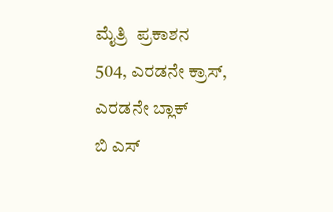ಮೈತ್ರಿ  ಪ್ರಕಾಶನ
504, ಎರಡನೇ ಕ್ರಾಸ್,
ಎರಡನೇ ಬ್ಲಾಕ್
ಬಿ ಎಸ್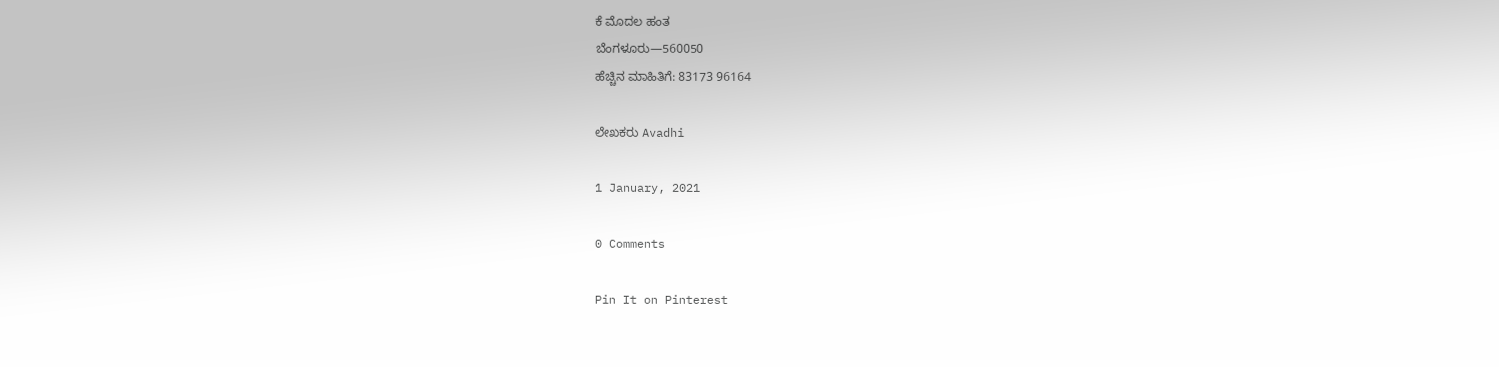ಕೆ ಮೊದಲ ಹಂತ
ಬೆಂಗಳೂರು—560050
ಹೆಚ್ಚಿನ ಮಾಹಿತಿಗೆ: 83173 96164

ಲೇಖಕರು Avadhi

1 January, 2021

0 Comments

Pin It on Pinterest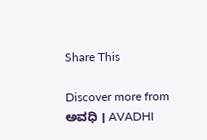Share This

Discover more from ಅವಧಿ । AVADHI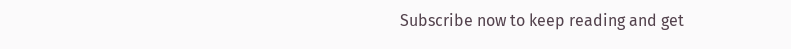Subscribe now to keep reading and get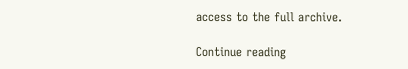access to the full archive.

Continue reading